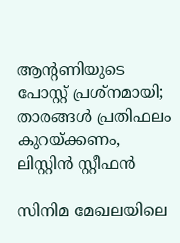ആന്റണിയുടെ പോസ്റ്റ് പ്രശ്നമായി; താരങ്ങൾ പ്രതിഫലം കുറയ്ക്കണം, ലിസ്റ്റിൻ സ്റ്റീഫൻ

സിനിമ മേഖലയിലെ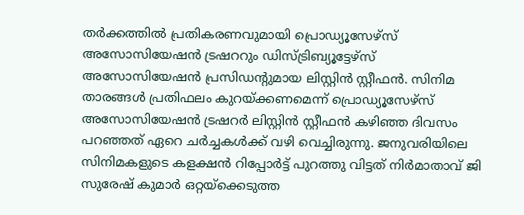തര്‍ക്കത്തിൽ പ്രതികരണവുമായി പ്രൊഡ്യൂസേഴ്സ് അസോസിയേഷൻ ട്രഷററും ഡിസ്ട്രിബ്യൂട്ടേഴ്‌സ് അസോസിയേഷൻ പ്രസിഡന്‍റുമായ ലിസ്റ്റിൻ സ്റ്റീഫൻ. സിനിമ താരങ്ങള്‍ പ്രതിഫലം കുറയ്ക്കണമെന്ന് പ്രൊഡ്യൂസേഴ്സ് അസോസിയേഷൻ ട്രഷറര്‍ ലിസ്റ്റിൻ സ്റ്റീഫൻ കഴിഞ്ഞ ദിവസം പറഞ്ഞത് ഏറെ ചർച്ചകൾക്ക് വഴി വെച്ചിരുന്നു. ജനുവരിയിലെ സിനിമകളുടെ കളക്ഷൻ റിപ്പോർട്ട്‌ പുറത്തു വിട്ടത് നിർമാതാവ് ജി സുരേഷ് കുമാർ ഒറ്റയ്ക്കെടുത്ത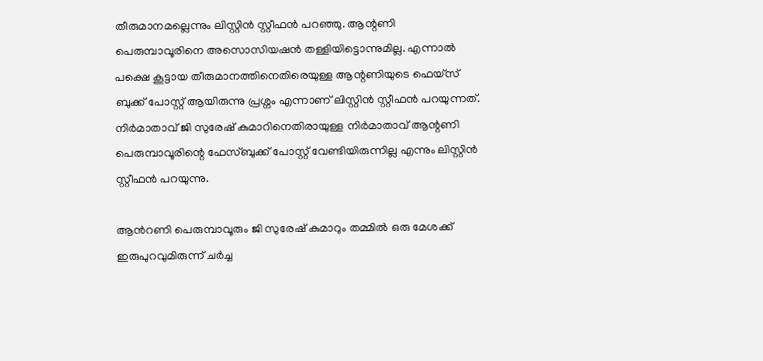തീരുമാനമല്ലെന്നും ലിസ്റ്റിൻ സ്റ്റീഫൻ പറഞ്ഞു. ആന്റണി പെരുമ്പാവൂരിനെ അസൊസിയഷൻ തള്ളിയിട്ടൊന്നുമില്ല. എന്നാൽ പക്ഷെ കൂട്ടായ തീരുമാനത്തിനെതിരെയുള്ള ആന്റണിയുടെ ഫെയ്‌സ് ബുക്ക് പോസ്റ്റ് ആയിരുന്നു പ്രശ്നം എന്നാണ് ലിസ്റ്റിൻ സ്റ്റീഫൻ പറയുന്നത്. നിർമാതാവ് ജി സുരേഷ് കുമാറിനെതിരായുള്ള നിർമാതാവ് ആന്റണി പെരുമ്പാവൂരിന്റെ ഫേസ്ബുക്ക് പോസ്റ്റ് വേണ്ടിയിരുന്നില്ല എന്നും ലിസ്റ്റിൻ സ്റ്റീഫൻ പറയുന്നു.

ആന്‍റണി പെരുമ്പാവൂരും ജി സുരേഷ് കുമാറും തമ്മിൽ ഒരു മേശക്ക് ഇരുപുറവുമിരുന്ന് ചര്‍ച്ച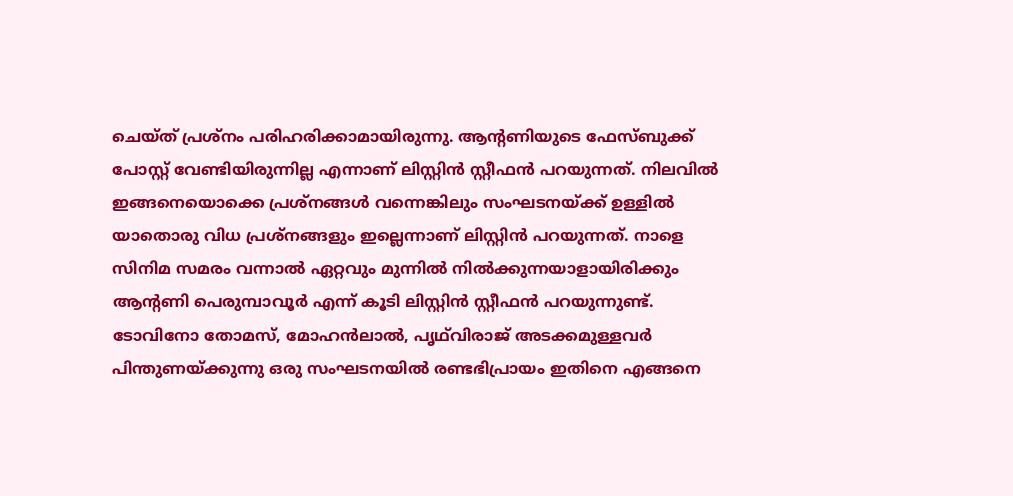ചെയ്ത് പ്രശ്നം പരിഹരിക്കാമായിരുന്നു. ആന്റണിയുടെ ഫേസ്ബുക്ക് പോസ്റ്റ് വേണ്ടിയിരുന്നില്ല എന്നാണ് ലിസ്റ്റിൻ സ്റ്റീഫൻ പറയുന്നത്. നിലവിൽ ഇങ്ങനെയൊക്കെ പ്രശ്നങ്ങൾ വന്നെങ്കിലും സംഘടനയ്ക്ക് ഉള്ളിൽ യാതൊരു വിധ പ്രശ്നങ്ങളും ഇല്ലെന്നാണ് ലിസ്റ്റിൻ പറയുന്നത്. നാളെ സിനിമ സമരം വന്നാൽ ഏറ്റവും മുന്നിൽ നിൽക്കുന്നയാളായിരിക്കും ആന്‍റണി പെരുമ്പാവൂർ എന്ന് കൂടി ലിസ്റ്റിൻ സ്റ്റീഫൻ പറയുന്നുണ്ട്. ടോവിനോ തോമസ്, മോഹൻലാൽ, പൃഥ്‌വിരാജ് അടക്കമുള്ളവർ പിന്തുണയ്ക്കുന്നു ഒരു സംഘടനയിൽ രണ്ടഭിപ്രായം ഇതിനെ എങ്ങനെ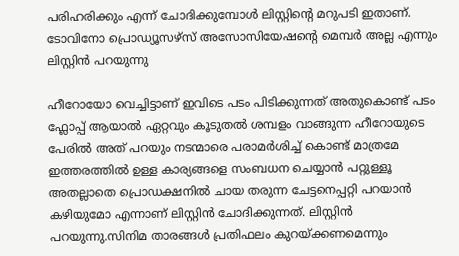പരിഹരിക്കും എന്ന് ചോദിക്കുമ്പോൾ ലിസ്റ്റിന്റെ മറുപടി ഇതാണ്. ടോവിനോ പ്രൊഡ്യൂസഴ്സ് അസോസിയേഷന്റെ മെമ്പർ അല്ല എന്നും ലിസ്റ്റിൻ പറയുന്നു

ഹീറോയോ വെച്ചിട്ടാണ് ഇവിടെ പടം പിടിക്കുന്നത് അതുകൊണ്ട് പടം ഫ്ലോപ്പ് ആയാൽ ഏറ്റവും കൂടുതൽ ശമ്പളം വാങ്ങുന്ന ഹീറോയുടെ പേരിൽ അത് പറയും നടന്മാരെ പരാമർശിച്ച് കൊണ്ട് മാത്രമേ ഇത്തരത്തിൽ ഉള്ള കാര്യങ്ങളെ സംബധന ചെയ്യാൻ പറ്റുള്ളൂ അതല്ലാതെ പ്രൊഡക്ഷനിൽ ചായ തരുന്ന ചേട്ടനെപ്പറ്റി പറയാൻ കഴിയുമോ എന്നാണ് ലിസ്റ്റിൻ ചോദിക്കുന്നത്. ലിസ്റ്റിൻ പറയുന്നു.സിനിമ താരങ്ങള്‍ പ്രതിഫലം കുറയ്ക്കണമെന്നും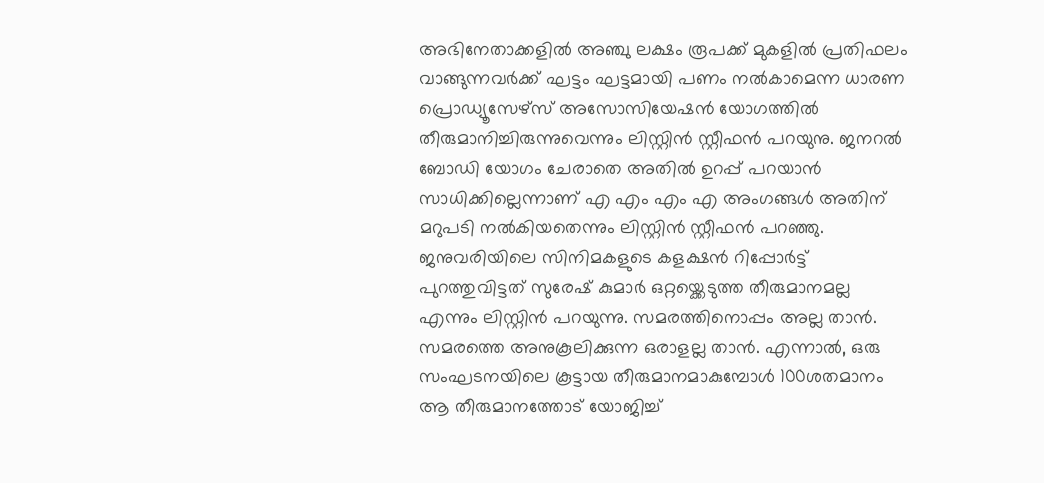അഭിനേതാക്കളിൽ അഞ്ചു ലക്ഷം രൂപക്ക് മുകളിൽ പ്രതിഫലം വാങ്ങുന്നവര്‍ക്ക് ഘട്ടം ഘട്ടമായി പണം നൽകാമെന്ന ധാരണ പ്രൊഡ്യൂസേഴ്സ് അസോസിയേഷൻ യോഗത്തിൽ തീരുമാനിച്ചിരുന്നുവെന്നും ലിസ്റ്റിൻ സ്റ്റീഫൻ പറയുനു. ജനറൽ ബോഡി യോഗം ചേരാതെ അതിൽ ഉറപ്പ് പറയാൻ സാധിക്കില്ലെന്നാണ് എ എം എം എ അംഗങ്ങൾ അതിന് മറുപടി നൽകിയതെന്നും ലിസ്റ്റിൻ സ്റ്റീഫൻ പറഞ്ഞു. ജനുവരിയിലെ സിനിമകളുടെ കളക്ഷൻ റിപ്പോർട്ട്‌ പുറത്തുവിട്ടത് സുരേഷ് കുമാർ ഒറ്റയ്ക്കെടുത്ത തീരുമാനമല്ല എന്നും ലിസ്റ്റിൻ പറയുന്നു. സമരത്തിനൊപ്പം അല്ല താൻ. സമരത്തെ അനുകൂലിക്കുന്ന ഒരാളല്ല താൻ. എന്നാൽ, ഒരു സംഘടനയിലെ കൂട്ടായ തീരുമാനമാകുമ്പോള്‍ 100ശതമാനം ആ തീരുമാനത്തോട് യോജിച്ച്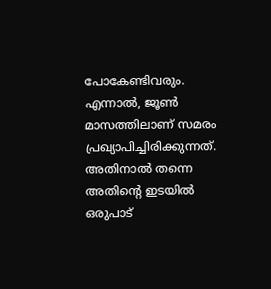പോകേണ്ടിവരും. എന്നാൽ, ജൂണ്‍ മാസത്തിലാണ് സമരം പ്രഖ്യാപിച്ചിരിക്കുന്നത്. അതിനാൽ തന്നെ അതിന്‍റെ ഇടയിൽ ഒരുപാട്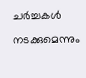ചര്‍ച്ചകള്‍ നടക്കുമെന്നും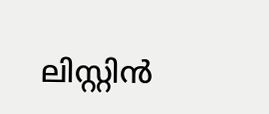ലിസ്റ്റിൻ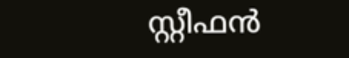സ്റ്റീഫൻ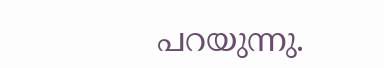പറയുന്നു.